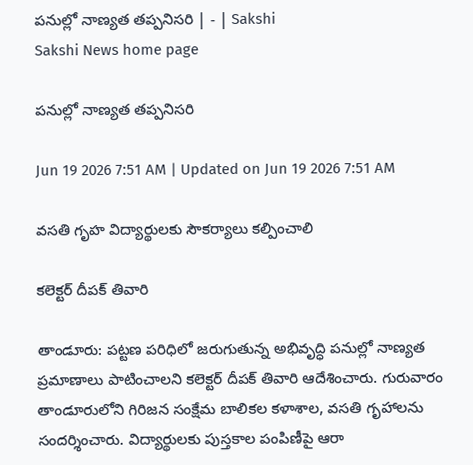పనుల్లో నాణ్యత తప్పనిసరి | - | Sakshi
Sakshi News home page

పనుల్లో నాణ్యత తప్పనిసరి

Jun 19 2026 7:51 AM | Updated on Jun 19 2026 7:51 AM

వసతి గృహ విద్యార్థులకు సౌకర్యాలు కల్పించాలి

కలెక్టర్‌ దీపక్‌ తివారి

తాండూరు: పట్టణ పరిధిలో జరుగుతున్న అభివృద్ధి పనుల్లో నాణ్యత ప్రమాణాలు పాటించాలని కలెక్టర్‌ దీపక్‌ తివారి ఆదేశించారు. గురువారం తాండూరులోని గిరిజన సంక్షేమ బాలికల కళాశాల, వసతి గృహాలను సందర్శించారు. విద్యార్థులకు పుస్తకాల పంపిణీపై ఆరా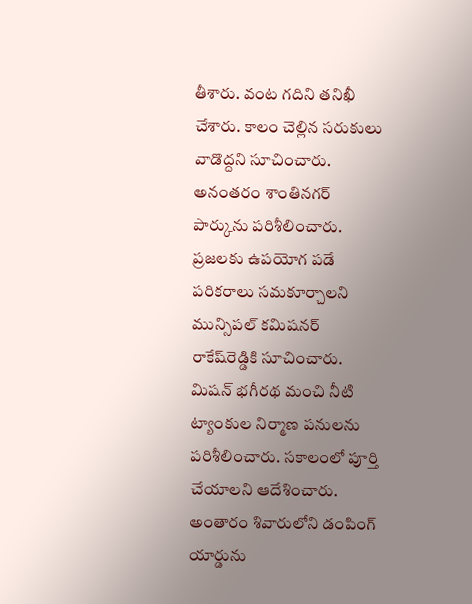తీశారు. వంట గదిని తనిఖీ చేశారు. కాలం చెల్లిన సరుకులు వాడొద్దని సూచించారు. అనంతరం శాంతినగర్‌ పార్కును పరిశీలించారు. ప్రజలకు ఉపయోగ పడే పరికరాలు సమకూర్చాలని మున్సిపల్‌ కమిషనర్‌ రాకేష్‌రెడ్డికి సూచించారు. మిషన్‌ భగీరథ మంచి నీటి ట్యాంకుల నిర్మాణ పనులను పరిశీలించారు. సకాలంలో పూర్తి చేయాలని ఆదేశించారు. అంతారం శివారులోని డంపింగ్‌ యార్డును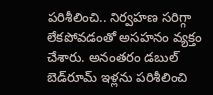పరిశీలించి.. నిర్వహణ సరిగ్గా లేకపోవడంతో అసహనం వ్యక్తం చేశారు. అనంతరం డబుల్‌ బెడ్‌రూమ్‌ ఇళ్లను పరిశీలించి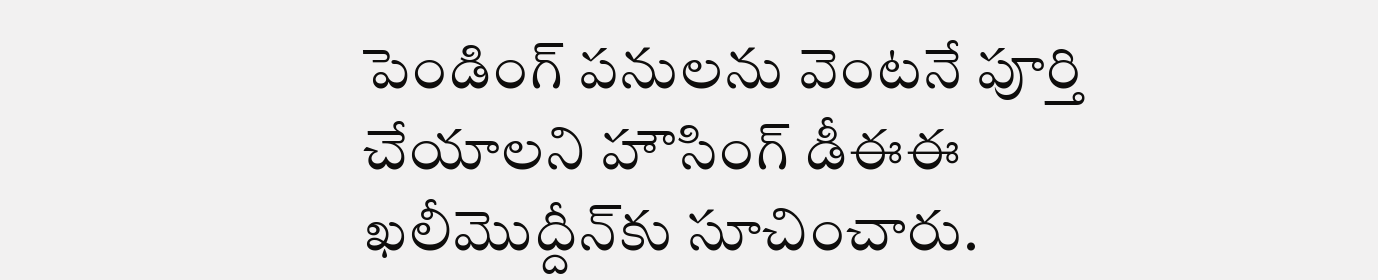పెండింగ్‌ పనులను వెంటనే పూర్తి చేయాలని హౌసింగ్‌ డీఈఈ ఖలీమొద్దీన్‌కు సూచించారు.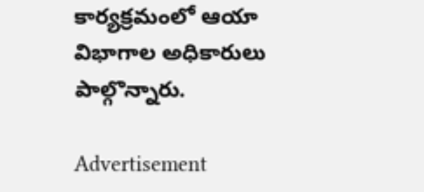కార్యక్రమంలో ఆయా విభాగాల అధికారులు పాల్గొన్నారు.

Advertisement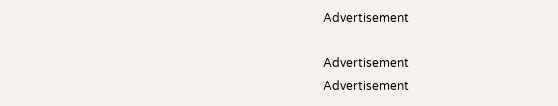Advertisement

Advertisement
Advertisement